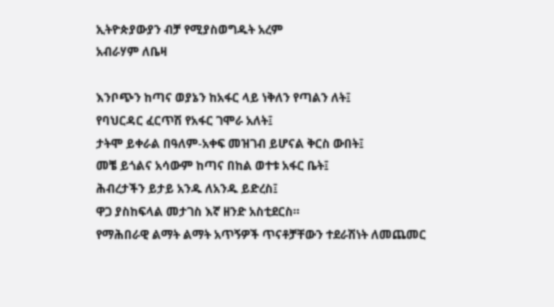ኢትዮጵያውያን ብቻ የሚያስወግዱት አረም
አብራሃም ለቤዛ

እንቦጭን ከጣና ወያኔን ከአፋር ላይ ነቅለን የጣልን ለት፤
የባህርዳር ፈርጥሽ የአፋር ገሞራ አለት፤
ታትሞ ይቀራል በዓለም-አቀፍ መዝገብ ይሆናል ቅርስ ውበት፤
መቼ ይጎልና አሳውም ከጣና በከል ወተቱ አፋር ቤት፤
ሕብረታችን ይታይ አንዱ ለአንዱ ይድረስ፤
ዋጋ ያስከፍላል መታገስ እኛ ዘንድ አስቲደርስ።
የማሕበራዊ ልማት ልማት አጥኝዎች ጥናቶቻቸውን ተደራሽነት ለመጨመር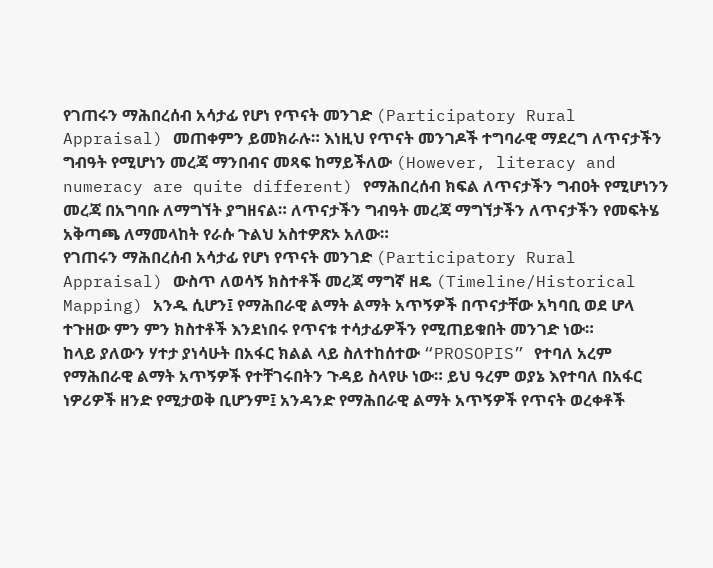የገጠሩን ማሕበረሰብ አሳታፊ የሆነ የጥናት መንገድ (Participatory Rural Appraisal) መጠቀምን ይመክራሉ። እነዚህ የጥናት መንገዶች ተግባራዊ ማደረግ ለጥናታችን ግብዓት የሚሆነን መረጃ ማንበብና መጻፍ ከማይችለው (However, literacy and numeracy are quite different) የማሕበረሰብ ክፍል ለጥናታችን ግብዐት የሚሆነንን መረጃ በአግባቡ ለማግኘት ያግዘናል። ለጥናታችን ግብዓት መረጃ ማግኘታችን ለጥናታችን የመፍትሄ አቅጣጫ ለማመላከት የራሱ ጉልህ አስተዎጽኦ አለው።
የገጠሩን ማሕበረሰብ አሳታፊ የሆነ የጥናት መንገድ (Participatory Rural Appraisal) ውስጥ ለወሳኝ ክስተቶች መረጃ ማግኛ ዘዴ (Timeline/Historical Mapping) አንዱ ሲሆን፤ የማሕበራዊ ልማት ልማት አጥኝዎች በጥናታቸው አካባቢ ወደ ሆላ ተጉዘው ምን ምን ክስተቶች እንደነበሩ የጥናቱ ተሳታፊዎችን የሚጠይቁበት መንገድ ነው።
ከላይ ያለውን ሃተታ ያነሳሁት በአፋር ክልል ላይ ስለተከሰተው “PROSOPIS” የተባለ አረም የማሕበራዊ ልማት አጥኝዎች የተቸገሩበትን ጉዳይ ስላየሁ ነው። ይህ ዓረም ወያኔ እየተባለ በአፋር ነዎሪዎች ዘንድ የሚታወቅ ቢሆንም፤ አንዳንድ የማሕበራዊ ልማት አጥኝዎች የጥናት ወረቀቶች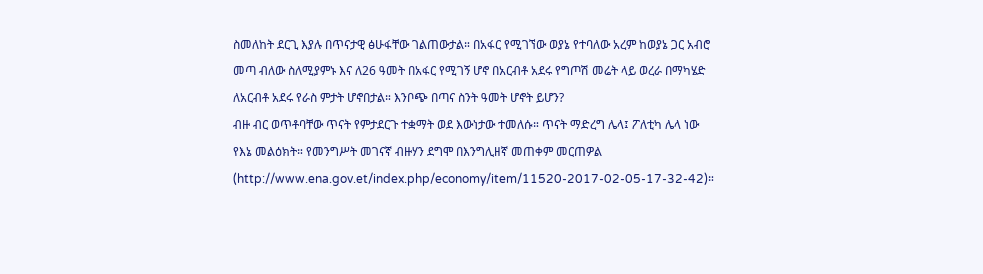ስመለከት ደርጊ እያሉ በጥናታዊ ፅሁፋቸው ገልጠውታል። በአፋር የሚገኘው ወያኔ የተባለው አረም ከወያኔ ጋር አብሮ መጣ ብለው ስለሚያምኑ እና ለ26 ዓመት በአፋር የሚገኝ ሆኖ በአርብቶ አደሩ የግጦሽ መሬት ላይ ወረራ በማካሄድ ለአርብቶ አደሩ የራስ ምታት ሆኖበታል። እንቦጭ በጣና ስንት ዓመት ሆኖት ይሆን?
ብዙ ብር ወጥቶባቸው ጥናት የምታደርጉ ተቋማት ወደ እውነታው ተመለሱ። ጥናት ማድረግ ሌላ፤ ፖለቲካ ሌላ ነው የእኔ መልዕክት። የመንግሥት መገናኛ ብዙሃን ደግሞ በእንግሊዘኛ መጠቀም መርጠዎል (http://www.ena.gov.et/index.php/economy/item/11520-2017-02-05-17-32-42)።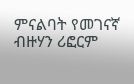ምናልባት የመገናኛ ብዙሃን ሪፎርም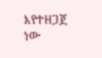እየተዘጋጀ ነው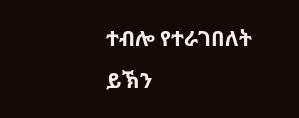ተብሎ የተራገበለት ይኽን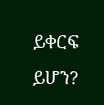ይቀርፍ ይሆን?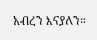አብረን እናያለን።